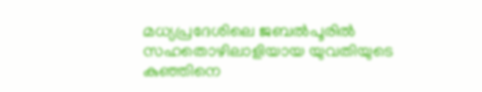മധ്യപ്രദേശിലെ ജബൽപൂരിൽ സഹതൊഴിലാളിയായ യുവതിയുടെ കുഞ്ഞിനെ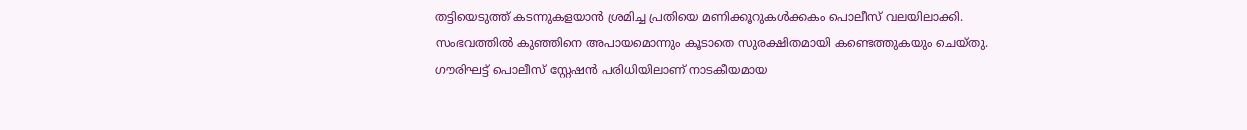തട്ടിയെടുത്ത് കടന്നുകളയാൻ ശ്രമിച്ച പ്രതിയെ മണിക്കൂറുകൾക്കകം പൊലീസ് വലയിലാക്കി.
സംഭവത്തിൽ കുഞ്ഞിനെ അപായമൊന്നും കൂടാതെ സുരക്ഷിതമായി കണ്ടെത്തുകയും ചെയ്തു. ഗൗരിഘട്ട് പൊലീസ് സ്റ്റേഷൻ പരിധിയിലാണ് നാടകീയമായ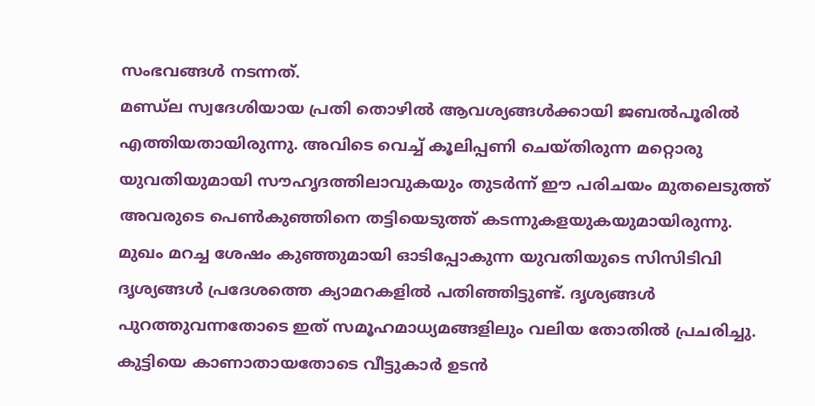സംഭവങ്ങൾ നടന്നത്.
മണ്ഡ്ല സ്വദേശിയായ പ്രതി തൊഴിൽ ആവശ്യങ്ങൾക്കായി ജബൽപൂരിൽ എത്തിയതായിരുന്നു. അവിടെ വെച്ച് കൂലിപ്പണി ചെയ്തിരുന്ന മറ്റൊരു യുവതിയുമായി സൗഹൃദത്തിലാവുകയും തുടർന്ന് ഈ പരിചയം മുതലെടുത്ത് അവരുടെ പെൺകുഞ്ഞിനെ തട്ടിയെടുത്ത് കടന്നുകളയുകയുമായിരുന്നു.
മുഖം മറച്ച ശേഷം കുഞ്ഞുമായി ഓടിപ്പോകുന്ന യുവതിയുടെ സിസിടിവി ദൃശ്യങ്ങൾ പ്രദേശത്തെ ക്യാമറകളിൽ പതിഞ്ഞിട്ടുണ്ട്. ദൃശ്യങ്ങൾ പുറത്തുവന്നതോടെ ഇത് സമൂഹമാധ്യമങ്ങളിലും വലിയ തോതിൽ പ്രചരിച്ചു.
കുട്ടിയെ കാണാതായതോടെ വീട്ടുകാർ ഉടൻ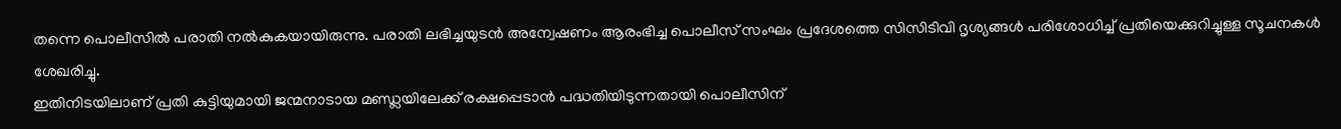തന്നെ പൊലീസിൽ പരാതി നൽകുകയായിരുന്നു. പരാതി ലഭിച്ചയുടൻ അന്വേഷണം ആരംഭിച്ച പൊലീസ് സംഘം പ്രദേശത്തെ സിസിടിവി ദൃശ്യങ്ങൾ പരിശോധിച്ച് പ്രതിയെക്കുറിച്ചുള്ള സൂചനകൾ ശേഖരിച്ചു.
ഇതിനിടയിലാണ് പ്രതി കുട്ടിയുമായി ജന്മനാടായ മണ്ഡ്ലയിലേക്ക് രക്ഷപ്പെടാൻ പദ്ധതിയിടുന്നതായി പൊലീസിന്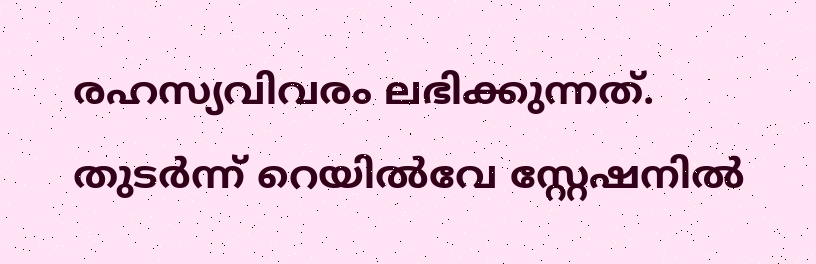രഹസ്യവിവരം ലഭിക്കുന്നത്. തുടർന്ന് റെയിൽവേ സ്റ്റേഷനിൽ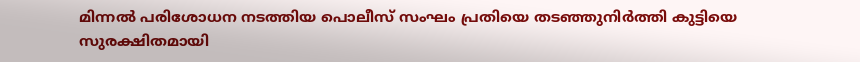മിന്നൽ പരിശോധന നടത്തിയ പൊലീസ് സംഘം പ്രതിയെ തടഞ്ഞുനിർത്തി കുട്ടിയെ സുരക്ഷിതമായി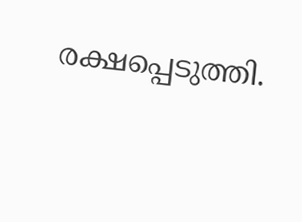രക്ഷപ്പെടുത്തി.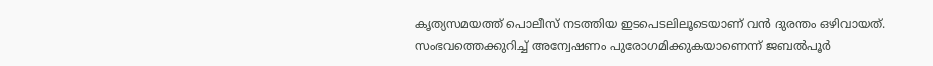കൃത്യസമയത്ത് പൊലീസ് നടത്തിയ ഇടപെടലിലൂടെയാണ് വൻ ദുരന്തം ഒഴിവായത്. സംഭവത്തെക്കുറിച്ച് അന്വേഷണം പുരോഗമിക്കുകയാണെന്ന് ജബൽപൂർ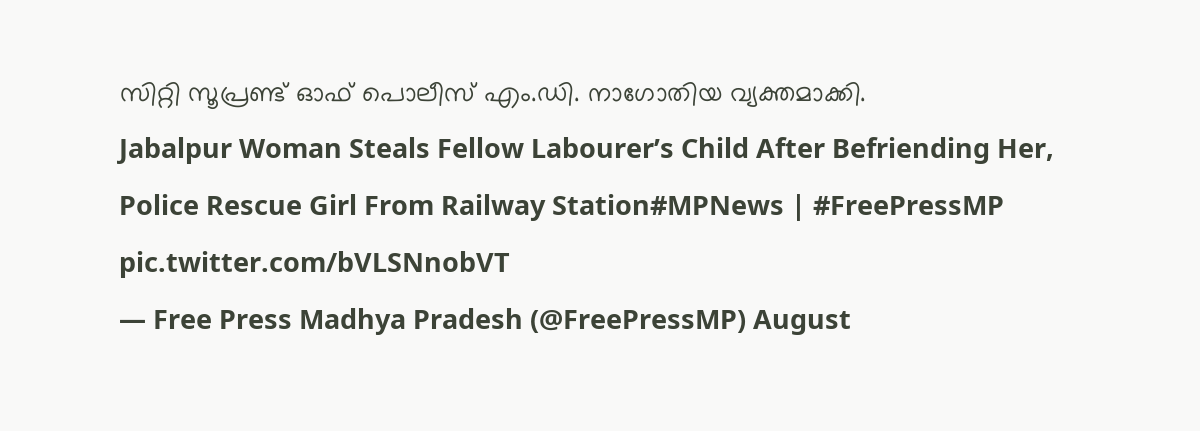സിറ്റി സൂപ്രണ്ട് ഓഫ് പൊലീസ് എം.ഡി. നാഗോതിയ വ്യക്തമാക്കി.
Jabalpur Woman Steals Fellow Labourer’s Child After Befriending Her, Police Rescue Girl From Railway Station#MPNews | #FreePressMP pic.twitter.com/bVLSNnobVT
— Free Press Madhya Pradesh (@FreePressMP) August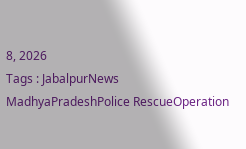8, 2026
Tags : JabalpurNews MadhyaPradeshPolice RescueOperation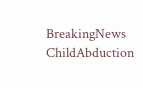BreakingNews ChildAbduction